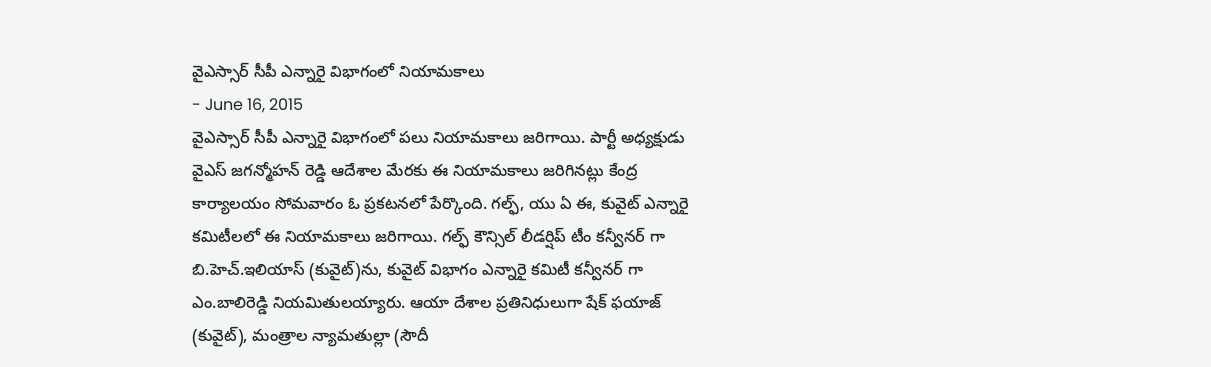వైఎస్సార్ సీపీ ఎన్నారై విభాగంలో నియామకాలు
- June 16, 2015
వైఎస్సార్ సీపీ ఎన్నారై విభాగంలో పలు నియామకాలు జరిగాయి. పార్టీ అధ్యక్షుడు వైఎస్ జగన్మోహన్ రెడ్డి ఆదేశాల మేరకు ఈ నియామకాలు జరిగినట్లు కేంద్ర కార్యాలయం సోమవారం ఓ ప్రకటనలో పేర్కొంది. గల్ఫ్, యు ఏ ఈ, కువైట్ ఎన్నారై కమిటీలలో ఈ నియామకాలు జరిగాయి. గల్ఫ్ కౌన్సిల్ లీడర్షిప్ టీం కన్వీనర్ గా బి.హెచ్.ఇలియాస్ (కువైట్)ను, కువైట్ విభాగం ఎన్నారై కమిటీ కన్వీనర్ గా ఎం.బాలిరెడ్డి నియమితులయ్యారు. ఆయా దేశాల ప్రతినిధులుగా షేక్ ఫయాజ్ (కువైట్), మంత్రాల న్యామతుల్లా (సౌదీ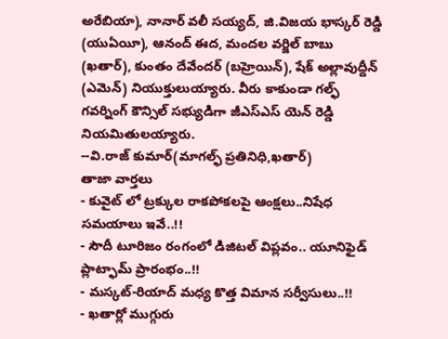అరేబియా), నానార్ వలీ సయ్యద్, జి.విజయ భాస్కర్ రెడ్డి (యుఏయీ), ఆనంద్ ఈద, మందల వర్జిల్ బాబు (ఖతార్), కుంతం దేవేందర్ (బహ్రెయిన్), షేక్ అల్లావుద్దీన్ (ఎమెన్) నియుక్తులుయ్యారు. వీరు కాకుండా గల్ఫ్ గవర్నింగ్ కౌన్సిల్ సభ్యుడిగా జీఎస్ఎస్ యెన్ రెడ్డి నియమితులయ్యారు.
--వి.రాజ్ కుమార్(మాగల్ఫ్ ప్రతినిధి,ఖతార్)
తాజా వార్తలు
- కువైట్ లో ట్రక్కుల రాకపోకలపై ఆంక్షలు..నిషేధ సమయాలు ఇవే..!!
- సౌదీ టూరిజం రంగంలో డిజిటల్ విప్లవం.. యూనిఫైడ్ ప్లాట్ఫామ్ ప్రారంభం..!!
- మస్కట్-రియాద్ మధ్య కొత్త విమాన సర్వీసులు..!!
- ఖతార్లో ముగ్గురు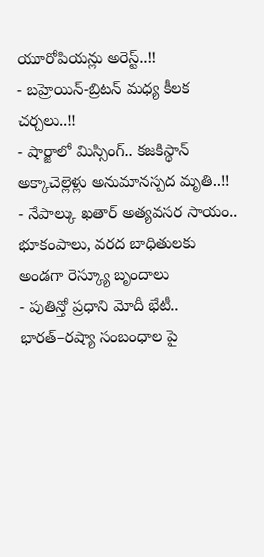యూరోపియన్లు అరెస్ట్..!!
- బహ్రెయిన్-బ్రిటన్ మధ్య కీలక చర్చలు..!!
- షార్జాలో మిస్సింగ్.. కజకిస్థాన్ అక్కాచెల్లెళ్లు అనుమానస్పద మృతి..!!
- నేపాల్కు ఖతార్ అత్యవసర సాయం.. భూకంపాలు, వరద బాధితులకు అండగా రెస్క్యూ బృందాలు
- పుతిన్తో ప్రధాని మోదీ భేటీ.. భారత్–రష్యా సంబంధాల పై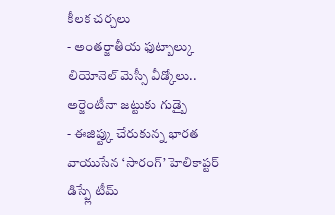కీలక చర్చలు
- అంతర్జాతీయ ఫుట్బాల్కు లియోనెల్ మెస్సీ వీడ్కోలు.. అర్జెంటీనా జట్టుకు గుడ్బై
- ఈజిప్ట్కు చేరుకున్న భారత వాయుసేన ‘సారంగ్’ హెలికాప్టర్ డిస్ప్లే టీమ్